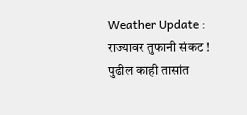Weather Update : राज्यावर तुफानी संकट ! पुढील काही तासांत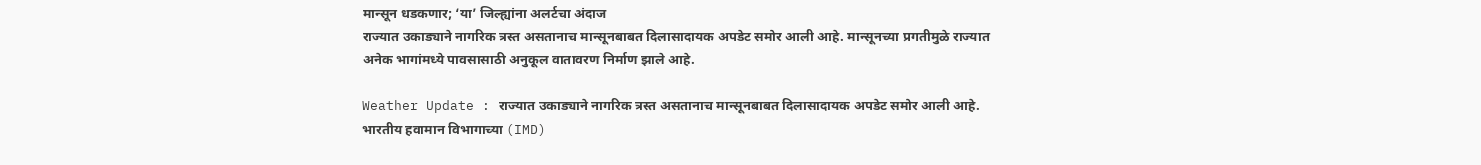मान्सून धडकणार; ‘या’ जिल्ह्यांना अलर्टचा अंदाज
राज्यात उकाड्याने नागरिक त्रस्त असतानाच मान्सूनबाबत दिलासादायक अपडेट समोर आली आहे. मान्सूनच्या प्रगतीमुळे राज्यात अनेक भागांमध्ये पावसासाठी अनुकूल वातावरण निर्माण झाले आहे.

Weather Update : राज्यात उकाड्याने नागरिक त्रस्त असतानाच मान्सूनबाबत दिलासादायक अपडेट समोर आली आहे. भारतीय हवामान विभागाच्या (IMD)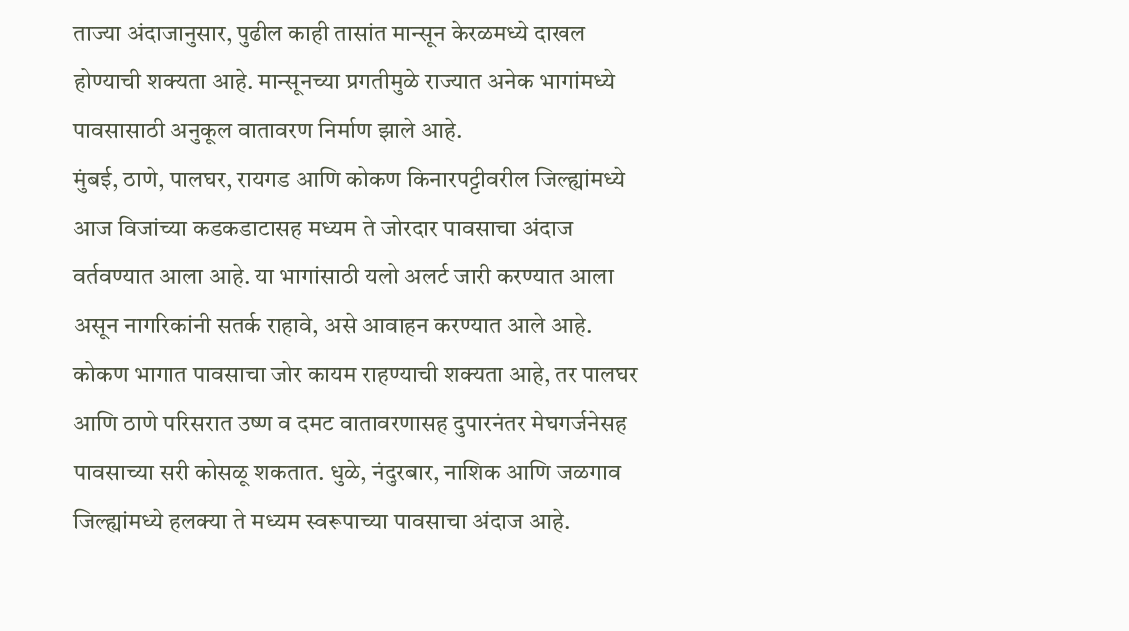ताज्या अंदाजानुसार, पुढील काही तासांत मान्सून केरळमध्ये दाखल होण्याची शक्यता आहे. मान्सूनच्या प्रगतीमुळे राज्यात अनेक भागांमध्ये पावसासाठी अनुकूल वातावरण निर्माण झाले आहे.
मुंबई, ठाणे, पालघर, रायगड आणि कोकण किनारपट्टीवरील जिल्ह्यांमध्ये आज विजांच्या कडकडाटासह मध्यम ते जोरदार पावसाचा अंदाज वर्तवण्यात आला आहे. या भागांसाठी यलो अलर्ट जारी करण्यात आला असून नागरिकांनी सतर्क राहावे, असे आवाहन करण्यात आले आहे.
कोकण भागात पावसाचा जोर कायम राहण्याची शक्यता आहे, तर पालघर आणि ठाणे परिसरात उष्ण व दमट वातावरणासह दुपारनंतर मेघगर्जनेसह पावसाच्या सरी कोसळू शकतात. धुळे, नंदुरबार, नाशिक आणि जळगाव जिल्ह्यांमध्ये हलक्या ते मध्यम स्वरूपाच्या पावसाचा अंदाज आहे.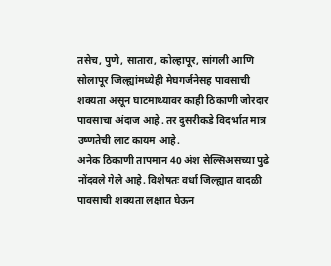तसेच, पुणे, सातारा, कोल्हापूर, सांगली आणि सोलापूर जिल्ह्यांमध्येही मेघगर्जनेसह पावसाची शक्यता असून घाटमाथ्यावर काही ठिकाणी जोरदार पावसाचा अंदाज आहे. तर दुसरीकडे विदर्भात मात्र उष्णतेची लाट कायम आहे.
अनेक ठिकाणी तापमान 40 अंश सेल्सिअसच्या पुढे नोंदवले गेले आहे. विशेषतः वर्धा जिल्ह्यात वादळी पावसाची शक्यता लक्षात घेऊन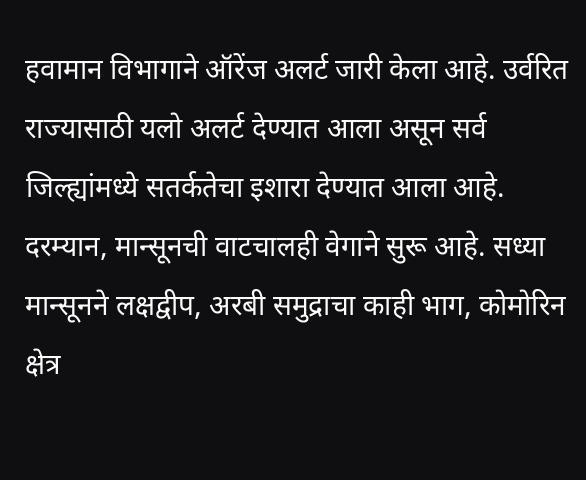हवामान विभागाने ऑरेंज अलर्ट जारी केला आहे. उर्वरित राज्यासाठी यलो अलर्ट देण्यात आला असून सर्व जिल्ह्यांमध्ये सतर्कतेचा इशारा देण्यात आला आहे.
दरम्यान, मान्सूनची वाटचालही वेगाने सुरू आहे. सध्या मान्सूनने लक्षद्वीप, अरबी समुद्राचा काही भाग, कोमोरिन क्षेत्र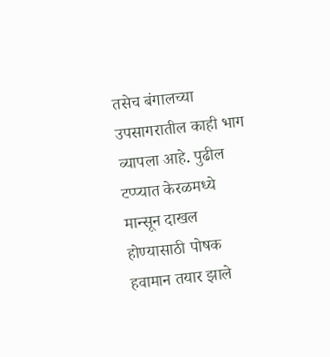तसेच बंगालच्या उपसागरातील काही भाग व्यापला आहे. पुढील टप्प्यात केरळमध्ये मान्सून दाखल होण्यासाठी पोषक हवामान तयार झाले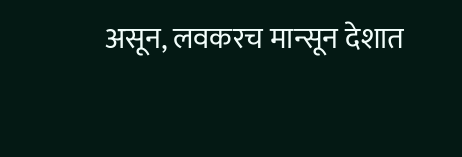असून, लवकरच मान्सून देशात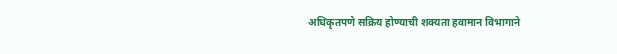अधिकृतपणे सक्रिय होण्याची शक्यता हवामान विभागाने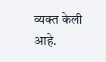व्यक्त केली आहे.